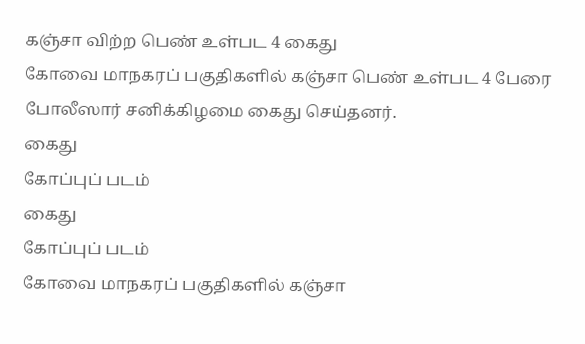கஞ்சா விற்ற பெண் உள்பட 4 கைது
கோவை மாநகரப் பகுதிகளில் கஞ்சா பெண் உள்பட 4 பேரை போலீஸார் சனிக்கிழமை கைது செய்தனர்.
கைது
கோப்புப் படம்
கைது
கோப்புப் படம்
கோவை மாநகரப் பகுதிகளில் கஞ்சா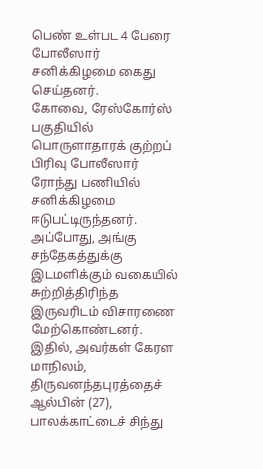பெண் உள்பட 4 பேரை போலீஸார் சனிக்கிழமை கைது செய்தனர்.
கோவை, ரேஸ்கோர்ஸ் பகுதியில் பொருளாதாரக் குற்றப் பிரிவு போலீஸார் ரோந்து பணியில் சனிக்கிழமை ஈடுபட்டிருந்தனர்.
அப்போது, அங்கு சந்தேகத்துக்கு இடமளிக்கும் வகையில் சுற்றித்திரிந்த இருவரிடம் விசாரணை மேற்கொண்டனர்.
இதில், அவர்கள் கேரள மாநிலம், திருவனந்தபுரத்தைச் ஆல்பின் (27), பாலக்காட்டைச் சிந்து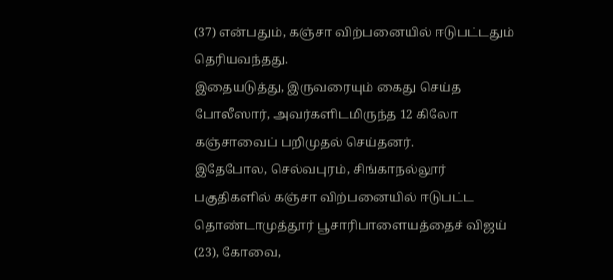(37) என்பதும், கஞ்சா விற்பனையில் ஈடுபட்டதும் தெரியவந்தது.
இதையடுத்து, இருவரையும் கைது செய்த போலீஸார், அவர்களிடமிருந்த 12 கிலோ கஞ்சாவைப் பறிமுதல் செய்தனர்.
இதேபோல, செல்வபுரம், சிங்காநல்லூர் பகுதிகளில் கஞ்சா விற்பனையில் ஈடுபட்ட தொண்டாமுத்தூர் பூசாரிபாளையத்தைச் விஜய் (23), கோவை,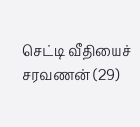செட்டி வீதியைச் சரவணன் (29)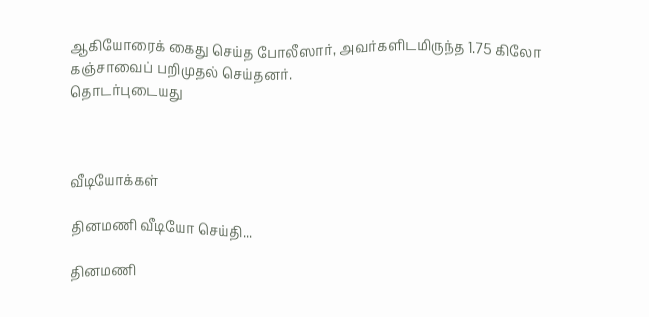ஆகியோரைக் கைது செய்த போலீஸார், அவர்களிடமிருந்த 1.75 கிலோ கஞ்சாவைப் பறிமுதல் செய்தனர்.
தொடர்புடையது



வீடியோக்கள்

தினமணி வீடியோ செய்தி...

தினமணி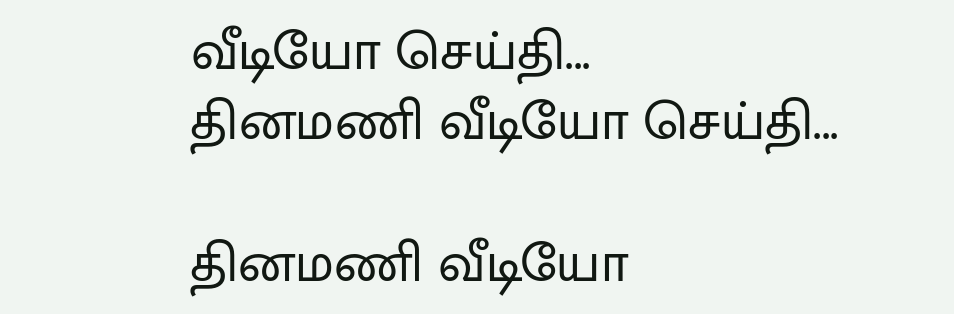வீடியோ செய்தி...
தினமணி வீடியோ செய்தி...

தினமணி வீடியோ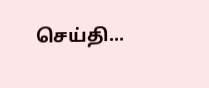செய்தி...